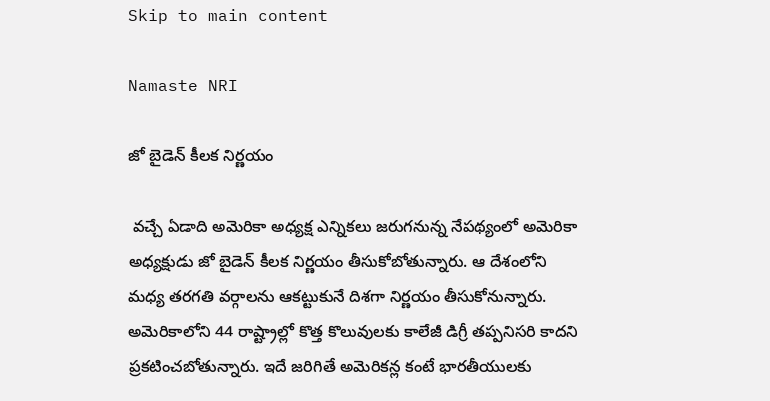Skip to main content

Namaste NRI

జో బైడెన్ కీలక నిర్ణయం

 వచ్చే ఏడాది అమెరికా అధ్యక్ష ఎన్నికలు జరుగనున్న నేపథ్యంలో అమెరికా అధ్యక్షుడు జో బైడెన్ కీలక నిర్ణయం తీసుకోబోతున్నారు. ఆ దేశంలోని మధ్య తరగతి వర్గాలను ఆకట్టుకునే దిశగా నిర్ణయం తీసుకోనున్నారు. అమెరికాలోని 44 రాష్ట్రాల్లో కొత్త కొలువులకు కాలేజీ డిగ్రీ తప్పనిసరి కాదని ప్రకటించబోతున్నారు. ఇదే జరిగితే అమెరికన్ల కంటే భారతీయులకు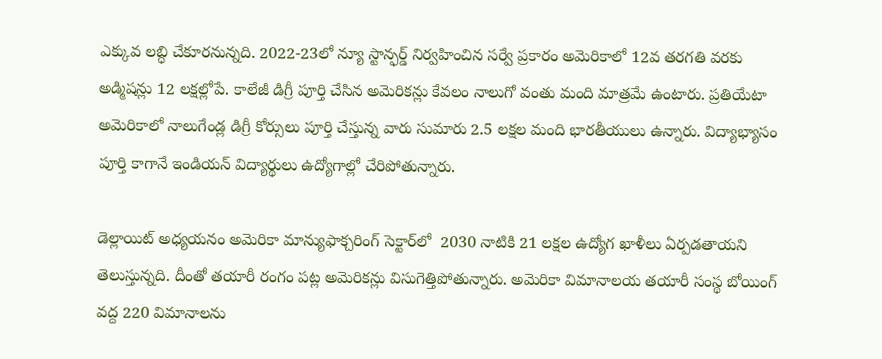ఎక్కువ లబ్ధి చేకూరనున్నది. 2022-23లో న్యూ స్టాన్ఫర్డ్ నిర్వహించిన సర్వే ప్రకారం అమెరికాలో 12వ తరగతి వరకు అడ్మిషన్లు 12 లక్షల్లోపే. కాలేజీ డిగ్రీ పూర్తి చేసిన అమెరికన్లు కేవలం నాలుగో వంతు మంది మాత్రమే ఉంటారు. ప్రతియేటా అమెరికాలో నాలుగేండ్ల డిగ్రీ కోర్సులు పూర్తి చేస్తున్న వారు సుమారు 2.5 లక్షల మంది భారతీయులు ఉన్నారు. విద్యాభ్యాసం పూర్తి కాగానే ఇండియన్ విద్యార్థులు ఉద్యోగాల్లో చేరిపోతున్నారు.

డెల్లాయిట్ అధ్యయనం అమెరికా మాన్యుఫాక్చరింగ్ సెక్టార్‌లో  2030 నాటికి 21 లక్షల ఉద్యోగ ఖాళీలు ఏర్పడతాయని తెలుస్తున్నది. దీంతో తయారీ రంగం పట్ల అమెరికన్లు విసుగెత్తిపోతున్నారు. అమెరికా విమానాలయ తయారీ సంస్థ బోయింగ్ వద్ద 220 విమానాలను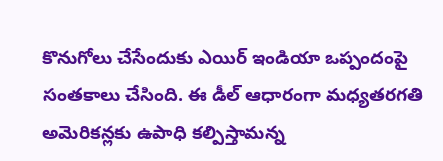కొనుగోలు చేసేందుకు ఎయిర్ ఇండియా ఒప్పందంపై సంతకాలు చేసింది. ఈ డీల్ ఆధారంగా మధ్యతరగతి అమెరికన్లకు ఉపాధి కల్పిస్తామన్న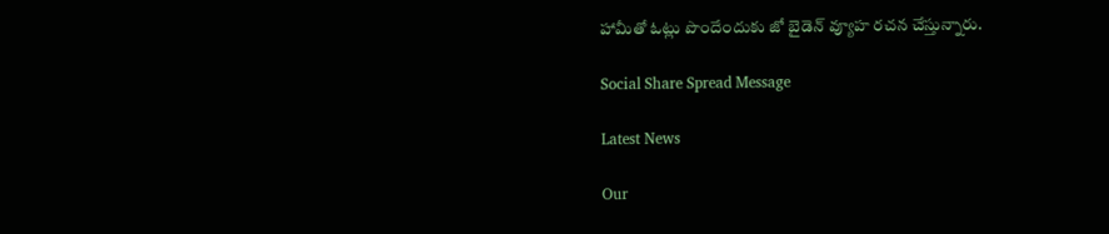హామీతో ఓట్లు పొందేందుకు జో బైడెన్ వ్యూహ రచన చేస్తున్నారు.

Social Share Spread Message

Latest News

Our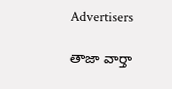Advertisers

తాజా వార్తా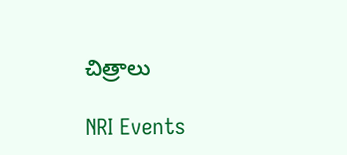చిత్రాలు

NRI Events